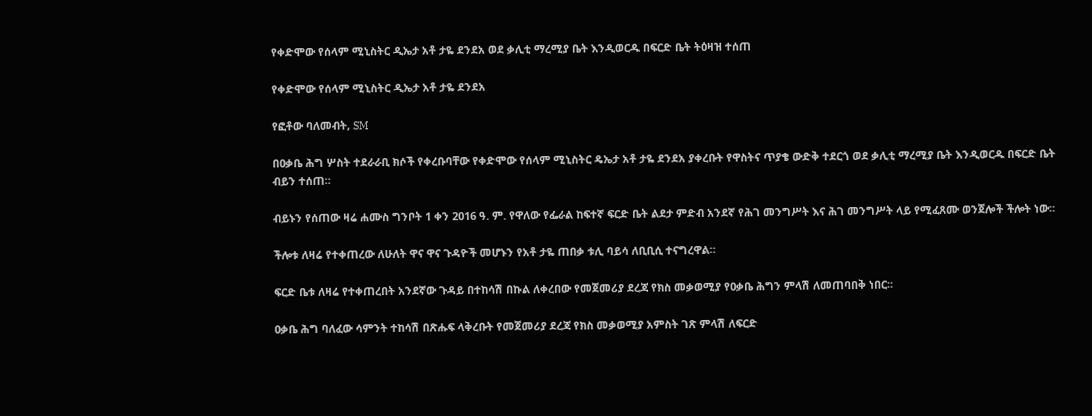የቀድሞው የሰላም ሚኒስትር ዲኤታ አቶ ታዬ ደንደአ ወደ ቃሊቲ ማረሚያ ቤት እንዲወርዱ በፍርድ ቤት ትዕዛዝ ተሰጠ

የቀድሞው የሰላም ሚኒስትር ዲኤታ አቶ ታዬ ደንደአ

የፎቶው ባለመብት, SM

በዐቃቤ ሕግ ሦስት ተደራራቢ ክሶች የቀረቡባቸው የቀድሞው የሰላም ሚኒስትር ዴኤታ አቶ ታዬ ደንደአ ያቀረቡት የዋስትና ጥያቄ ውድቅ ተደርጎ ወደ ቃሊቲ ማረሚያ ቤት እንዲወርዱ በፍርድ ቤት ብይን ተሰጠ።

ብይኑን የሰጠው ዛሬ ሐሙስ ግንቦት 1 ቀን 2016 ዓ. ም. የዋለው የፌራል ከፍተኛ ፍርድ ቤት ልደታ ምድብ አንደኛ የሕገ መንግሥት እና ሕገ መንግሥት ላይ የሚፈጸሙ ወንጀሎች ችሎት ነው።

ችሎቱ ለዛሬ የተቀጠረው ለሁለት ዋና ዋና ጉዳዮች መሆኑን የአቶ ታዬ ጠበቃ ቱሊ ባይሳ ለቢቢሲ ተናግረዋል።

ፍርድ ቤቱ ለዛሬ የተቀጠረበት አንደኛው ጉዳይ በተከሳሽ በኩል ለቀረበው የመጀመሪያ ደረጃ የክስ መቃወሚያ የዐቃቤ ሕግን ምላሽ ለመጠባበቅ ነበር።

ዐቃቤ ሕግ ባለፈው ሳምንት ተከሳሽ በጽሑፍ ላቅረቡት የመጀመሪያ ደረጃ የክስ መቃወሚያ አምስት ገጽ ምላሽ ለፍርድ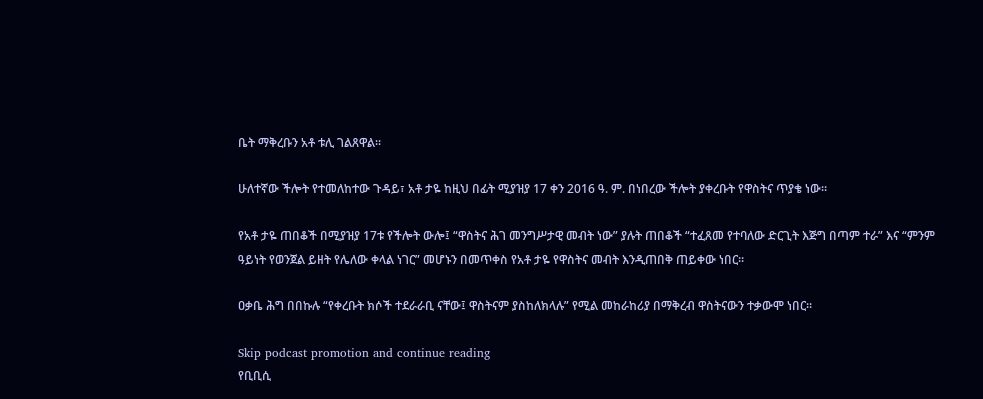ቤት ማቅረቡን አቶ ቱሊ ገልጸዋል።

ሁለተኛው ችሎት የተመለከተው ጉዳይ፣ አቶ ታዬ ከዚህ በፊት ሚያዝያ 17 ቀን 2016 ዓ. ም. በነበረው ችሎት ያቀረቡት የዋስትና ጥያቄ ነው።

የአቶ ታዬ ጠበቆች በሚያዝያ 17ቱ የችሎት ውሎ፤ “ዋስትና ሕገ መንግሥታዊ መብት ነው” ያሉት ጠበቆች “ተፈጸመ የተባለው ድርጊት እጅግ በጣም ተራ” እና “ምንም ዓይነት የወንጀል ይዘት የሌለው ቀላል ነገር” መሆኑን በመጥቀስ የአቶ ታዬ የዋስትና መብት እንዲጠበቅ ጠይቀው ነበር።

ዐቃቤ ሕግ በበኩሉ “የቀረቡት ክሶች ተደራራቢ ናቸው፤ ዋስትናም ያስከለክላሉ” የሚል መከራከሪያ በማቅረብ ዋስትናውን ተቃውሞ ነበር።

Skip podcast promotion and continue reading
የቢቢሲ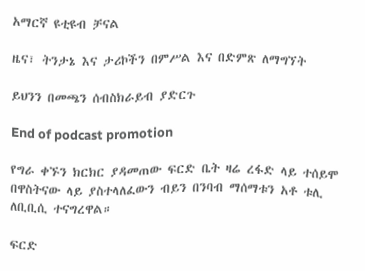አማርኛ ዩቲዩብ ቻናል

ዜና፣ ትንታኔ እና ታሪኮችን በምሥል እና በድምጽ ለማግኘት

ይህንን በመጫን ሰብስክራይብ ያድርጉ

End of podcast promotion

የግራ ቀኙን ክርክር ያዳመጠው ፍርድ ቤት ዛሬ ረፋድ ላይ ተሰይሞ በዋስትናው ላይ ያስተላለፈውን ብይን በንባብ ማሰማቱን አቶ ቱሊ ለቢቢሲ ተናግረዋል።

ፍርድ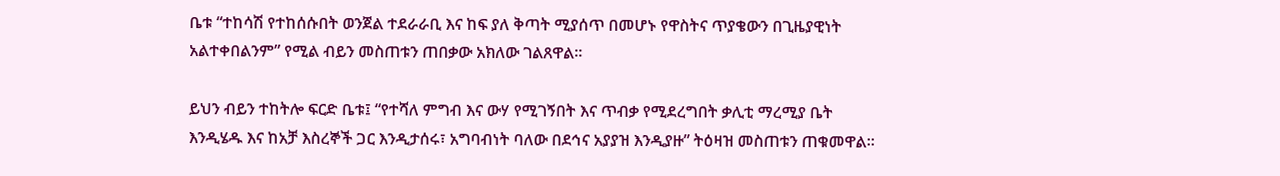ቤቱ “ተከሳሽ የተከሰሱበት ወንጀል ተደራራቢ እና ከፍ ያለ ቅጣት ሚያሰጥ በመሆኑ የዋስትና ጥያቄውን በጊዜያዊነት አልተቀበልንም” የሚል ብይን መስጠቱን ጠበቃው አክለው ገልጸዋል።

ይህን ብይን ተከትሎ ፍርድ ቤቱ፤ “የተሻለ ምግብ እና ውሃ የሚገኝበት እና ጥብቃ የሚደረግበት ቃሊቲ ማረሚያ ቤት እንዲሄዱ እና ከአቻ እስረኞች ጋር እንዲታሰሩ፣ አግባብነት ባለው በደኅና አያያዝ እንዲያዙ” ትዕዛዝ መስጠቱን ጠቁመዋል።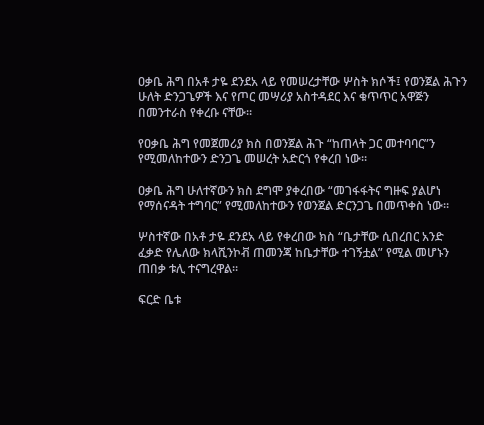ዐቃቤ ሕግ በአቶ ታዬ ደንደአ ላይ የመሠረታቸው ሦስት ክሶች፤ የወንጀል ሕጉን ሁለት ድንጋጌዎች እና የጦር መሣሪያ አስተዳደር እና ቁጥጥር አዋጅን በመንተራስ የቀረቡ ናቸው።

የዐቃቤ ሕግ የመጀመሪያ ክስ በወንጀል ሕጉ “ከጠላት ጋር መተባባር”ን የሚመለከተውን ድንጋጌ መሠረት አድርጎ የቀረበ ነው።

ዐቃቤ ሕግ ሁለተኛውን ክስ ደግሞ ያቀረበው “መገፋፋትና ግዙፍ ያልሆነ የማሰናዳት ተግባር” የሚመለከተውን የወንጀል ድርንጋጌ በመጥቀስ ነው።

ሦስተኛው በአቶ ታዬ ደንደአ ላይ የቀረበው ክስ “ቤታቸው ሲበረበር አንድ ፈቃድ የሌለው ክላሺንኮቭ ጠመንጃ ከቤታቸው ተገኝቷል” የሚል መሆኑን ጠበቃ ቱሊ ተናግረዋል።

ፍርድ ቤቱ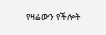የዛሬውን የችሎት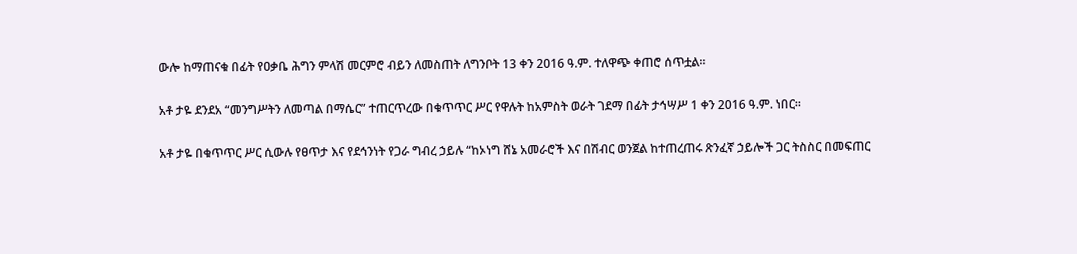ውሎ ከማጠናቁ በፊት የዐቃቤ ሕግን ምላሽ መርምሮ ብይን ለመስጠት ለግንቦት 13 ቀን 2016 ዓ.ም. ተለዋጭ ቀጠሮ ሰጥቷል።

አቶ ታዬ ደንደአ “መንግሥትን ለመጣል በማሴር” ተጠርጥረው በቁጥጥር ሥር የዋሉት ከአምስት ወራት ገደማ በፊት ታኅሣሥ 1 ቀን 2016 ዓ.ም. ነበር።

አቶ ታዬ በቁጥጥር ሥር ሲውሉ የፀጥታ እና የደኅንነት የጋራ ግብረ ኃይሉ “ከኦነግ ሸኔ አመራሮች እና በሽብር ወንጀል ከተጠረጠሩ ጽንፈኛ ኃይሎች ጋር ትስስር በመፍጠር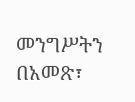መንግሥትን በአመጽ፣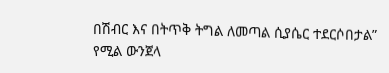በሽብር እና በትጥቅ ትግል ለመጣል ሲያሴር ተደርሶበታል” የሚል ውንጀላ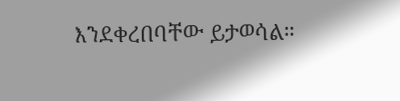እንደቀረበባቸው ይታወሳል።